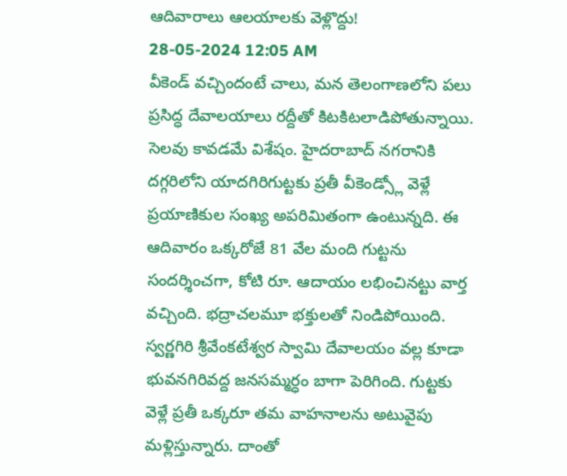ఆదివారాలు ఆలయాలకు వెళ్లొద్దు!
28-05-2024 12:05 AM
వీకెండ్ వచ్చిందంటే చాలు, మన తెలంగాణలోని పలు ప్రసిద్ధ దేవాలయాలు రద్దీతో కిటకిటలాడిపోతున్నాయి. సెలవు కావడమే విశేషం. హైదరాబాద్ నగరానికి దగ్గరిలోని యాదగిరిగుట్టకు ప్రతీ వీకెండ్స్లో వెళ్లే ప్రయాణికుల సంఖ్య అపరిమితంగా ఉంటున్నది. ఈ ఆదివారం ఒక్కరోజే 81 వేల మంది గుట్టను సందర్శించగా, కోటి రూ. ఆదాయం లభించినట్టు వార్త వచ్చింది. భద్రాచలమూ భక్తులతో నిండిపోయింది. స్వర్ణగిరి శ్రీవేంకటేశ్వర స్వామి దేవాలయం వల్ల కూడా భువనగిరివద్ద జనసమ్మర్ధం బాగా పెరిగింది. గుట్టకు వెళ్లే ప్రతీ ఒక్కరూ తమ వాహనాలను అటువైపు మళ్లిస్తున్నారు. దాంతో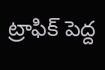ట్రాఫిక్ పెద్ద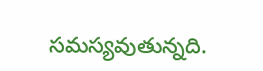సమస్యవుతున్నది.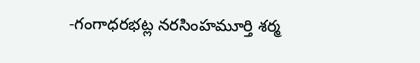-గంగాధరభట్ల నరసింహమూర్తి శర్మ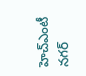హెచ్ఎంటీ నగర్